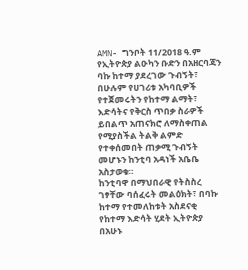AMN- ግንቦት 11/2018 ዓ.ም
የኢትዮጵያ ልዑካን ቡድን በአዘርባጃን ባኩ ከተማ ያደረገው ጉብኝት፣ በሁሉም የሀገሪቱ አካባቢዎች የተጀመሩትን የከተማ ልማት፣ እድሳትና የቅርስ ጥበቃ ስራዎች ይበልጥ አጠናክሮ ለማስቀጠል የሚያስችል ትልቅ ልምድ የተቀሰመበት ጠቃሚ ጉብኝት መሆኑን ከንቲባ አዳነች አቤቤ አስታወቁ።
ከንቲባዋ በማህበራዊ የትስስረ ገፃቸው ባሰፈሩት መልዕክት፣ በባኩ ከተማ የተመለከቱት አስደናቂ የከተማ እድሳት ሂደት ኢትዮጵያ በአሁኑ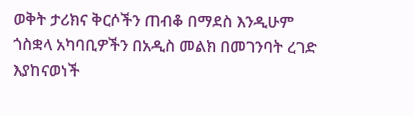ወቅት ታሪክና ቅርሶችን ጠብቆ በማደስ እንዲሁም ጎስቋላ አካባቢዎችን በአዲስ መልክ በመገንባት ረገድ እያከናወነች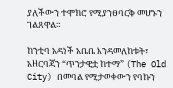ያለችውን ተሞክሮ የሚያንፀባርቅ መሆኑን ገልጸዋል።

ከንቲባ አዳነች አቤቤ እንዳመለከቱት፣ አዘርባጃን “ጥንታዊቷ ከተማ” (The Old City) በመባል የሚታወቀውን የባኩን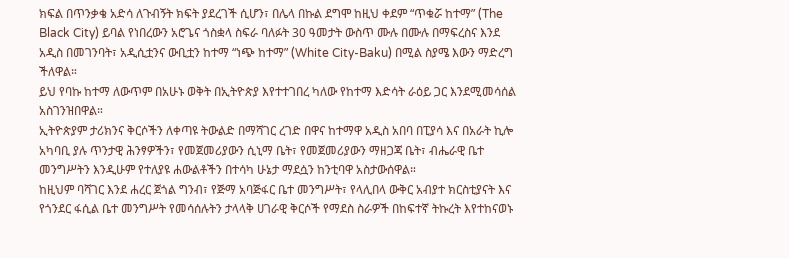ክፍል በጥንቃቄ አድሳ ለጉብኝት ክፍት ያደረገች ሲሆን፣ በሌላ በኩል ደግሞ ከዚህ ቀደም “ጥቁሯ ከተማ” (The Black City) ይባል የነበረውን አሮጌና ጎስቋላ ስፍራ ባለፉት 30 ዓመታት ውስጥ ሙሉ በሙሉ በማፍረስና እንደ አዲስ በመገንባት፣ አዲሲቷንና ውቢቷን ከተማ “ነጭ ከተማ” (White City-Baku) በሚል ስያሜ እውን ማድረግ ችለዋል።
ይህ የባኩ ከተማ ለውጥም በአሁኑ ወቅት በኢትዮጵያ እየተተገበረ ካለው የከተማ እድሳት ራዕይ ጋር እንደሚመሳሰል አስገንዝበዋል።
ኢትዮጵያም ታሪክንና ቅርሶችን ለቀጣዩ ትውልድ በማሻገር ረገድ በዋና ከተማዋ አዲስ አበባ በፒያሳ እና በአራት ኪሎ አካባቢ ያሉ ጥንታዊ ሕንፃዎችን፣ የመጀመሪያውን ሲኒማ ቤት፣ የመጀመሪያውን ማዘጋጃ ቤት፣ ብሔራዊ ቤተ መንግሥትን እንዲሁም የተለያዩ ሐውልቶችን በተሳካ ሁኔታ ማደሷን ከንቲባዋ አስታውሰዋል።
ከዚህም ባሻገር እንደ ሐረር ጀጎል ግንብ፣ የጅማ አባጅፋር ቤተ መንግሥት፣ የላሊበላ ውቅር አብያተ ክርስቲያናት እና የጎንደር ፋሲል ቤተ መንግሥት የመሳሰሉትን ታላላቅ ሀገራዊ ቅርሶች የማደስ ስራዎች በከፍተኛ ትኩረት እየተከናወኑ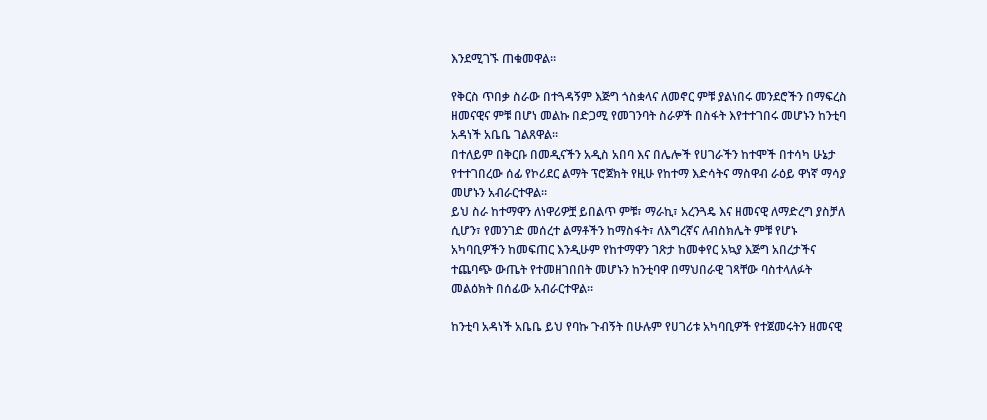እንደሚገኙ ጠቁመዋል።

የቅርስ ጥበቃ ስራው በተጓዳኝም እጅግ ጎስቋላና ለመኖር ምቹ ያልነበሩ መንደሮችን በማፍረስ ዘመናዊና ምቹ በሆነ መልኩ በድጋሚ የመገንባት ስራዎች በስፋት እየተተገበሩ መሆኑን ከንቲባ አዳነች አቤቤ ገልጸዋል።
በተለይም በቅርቡ በመዲናችን አዲስ አበባ እና በሌሎች የሀገራችን ከተሞች በተሳካ ሁኔታ የተተገበረው ሰፊ የኮሪደር ልማት ፕሮጀክት የዚሁ የከተማ እድሳትና ማስዋብ ራዕይ ዋነኛ ማሳያ መሆኑን አብራርተዋል።
ይህ ስራ ከተማዋን ለነዋሪዎቿ ይበልጥ ምቹ፣ ማራኪ፣ አረንጓዴ እና ዘመናዊ ለማድረግ ያስቻለ ሲሆን፣ የመንገድ መሰረተ ልማቶችን ከማስፋት፣ ለእግረኛና ለብስክሌት ምቹ የሆኑ አካባቢዎችን ከመፍጠር እንዲሁም የከተማዋን ገጽታ ከመቀየር አኳያ እጅግ አበረታችና ተጨባጭ ውጤት የተመዘገበበት መሆኑን ከንቲባዋ በማህበራዊ ገጻቸው ባስተላለፉት መልዕክት በሰፊው አብራርተዋል።

ከንቲባ አዳነች አቤቤ ይህ የባኩ ጉብኝት በሁሉም የሀገሪቱ አካባቢዎች የተጀመሩትን ዘመናዊ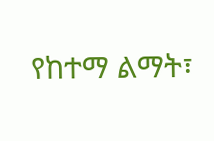የከተማ ልማት፣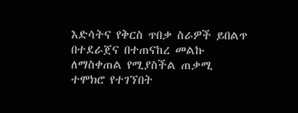እድሳትና የቅርስ ጥበቃ ስራዎች ይበልጥ በተደራጀና በተጠናከረ መልኩ ለማስቀጠል የሚያስችል ጠቃሚ ተሞክሮ የተገኘበት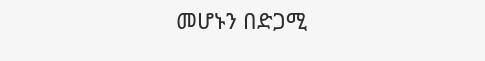መሆኑን በድጋሚ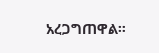አረጋግጠዋል።